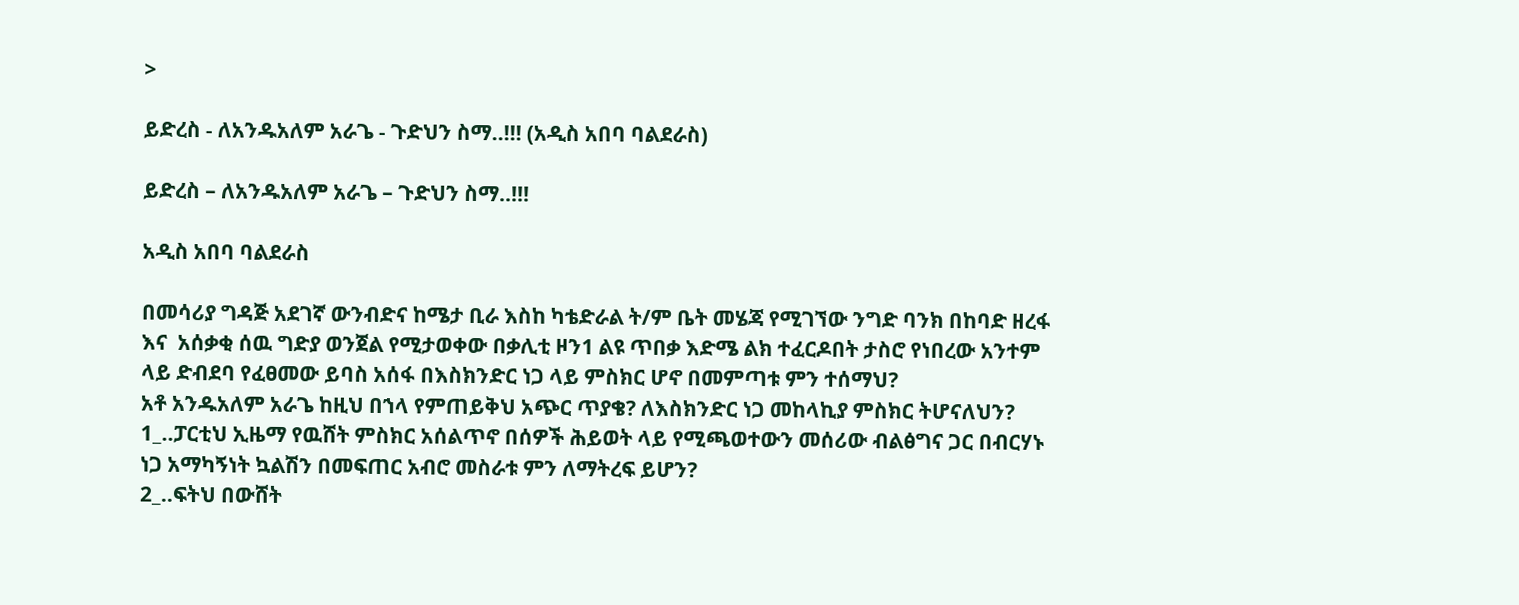>

ይድረስ - ለአንዱአለም አራጌ - ጉድህን ስማ..!!! (አዲስ አበባ ባልደራስ)

ይድረስ – ለአንዱአለም አራጌ – ጉድህን ስማ..!!!

አዲስ አበባ ባልደራስ

በመሳሪያ ግዳጅ አደገኛ ውንብድና ከሜታ ቢራ እስከ ካቴድራል ት/ም ቤት መሄጃ የሚገኘው ንግድ ባንክ በከባድ ዘረፋ እና  አሰቃቂ ሰዉ ግድያ ወንጀል የሚታወቀው በቃሊቲ ዞን1 ልዩ ጥበቃ እድሜ ልክ ተፈርዶበት ታስሮ የነበረው አንተም ላይ ድብደባ የፈፀመው ይባስ አሰፋ በእስክንድር ነጋ ላይ ምስክር ሆኖ በመምጣቱ ምን ተሰማህ?
አቶ አንዱአለም አራጌ ከዚህ በኀላ የምጠይቅህ አጭር ጥያቄ? ለእስክንድር ነጋ መከላኪያ ምስክር ትሆናለህን?
1_..ፓርቲህ ኢዜማ የዉሸት ምስክር አሰልጥኖ በሰዎች ሕይወት ላይ የሚጫወተውን መሰሪው ብልፅግና ጋር በብርሃኑ ነጋ አማካኝነት ኳልሽን በመፍጠር አብሮ መስራቱ ምን ለማትረፍ ይሆን?
2_..ፍትህ በውሸት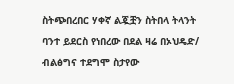ስትጭበረበር ሃቀኛ ልጇቿን ስትበላ ትላንት ባንተ ይደርስ የነበረው በደል ዛሬ በኦህዴድ/ ብልፅግና ተደግሞ ስታየው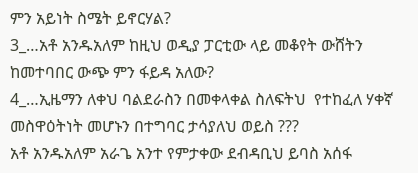ምን አይነት ስሜት ይኖርሃል?
3_…አቶ አንዱአለም ከዚህ ወዲያ ፓርቲው ላይ መቆየት ውሸትን ከመተባበር ውጭ ምን ፋይዳ አለው?
4_…ኢዜማን ለቀህ ባልደራስን በመቀላቀል ስለፍትህ  የተከፈለ ሃቀኛ መስዋዕትነት መሆኑን በተግባር ታሳያለህ ወይስ ???
አቶ አንዱአለም አራጌ አንተ የምታቀው ደብዳቢህ ይባስ አሰፋ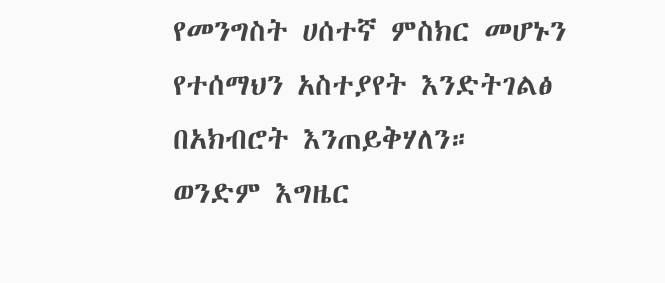የመንግስት ሀሰተኛ ምስክር መሆኑን የተሰማህን አስተያየት እንድትገልፅ በአክብሮት እንጠይቅሃለን።
ወንድም እግዜር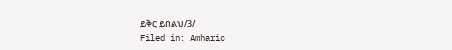ይቅር ይበልህ/3/
Filed in: Amharic